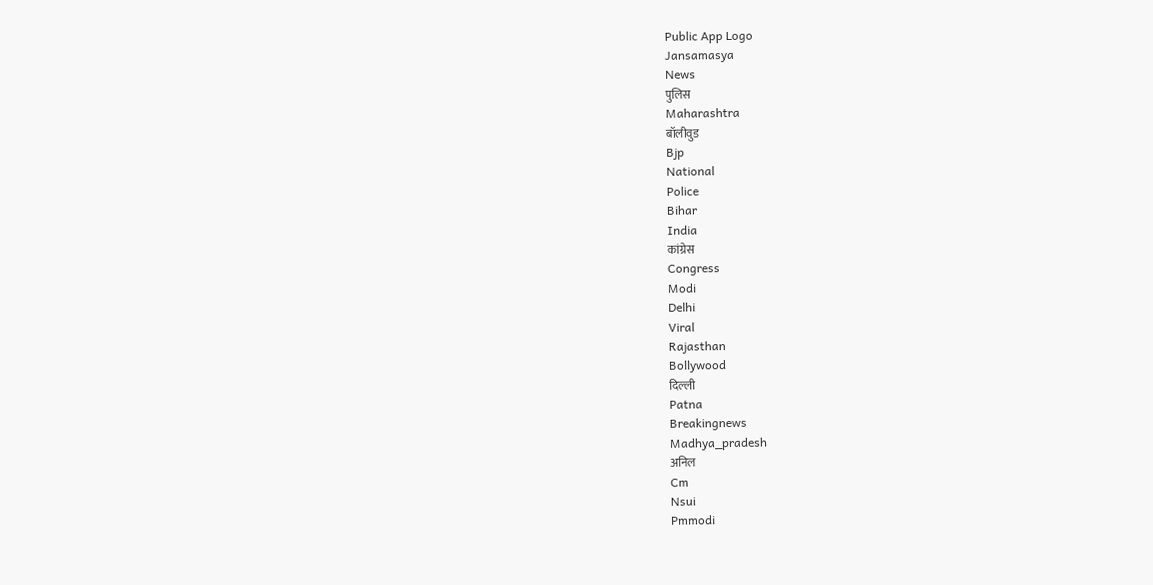Public App Logo
Jansamasya
News
पुलिस
Maharashtra
बॉलीवुड
Bjp
National
Police
Bihar
India
कांग्रेस
Congress
Modi
Delhi
Viral
Rajasthan
Bollywood
दिल्ली
Patna
Breakingnews
Madhya_pradesh
अनिल
Cm
Nsui
Pmmodi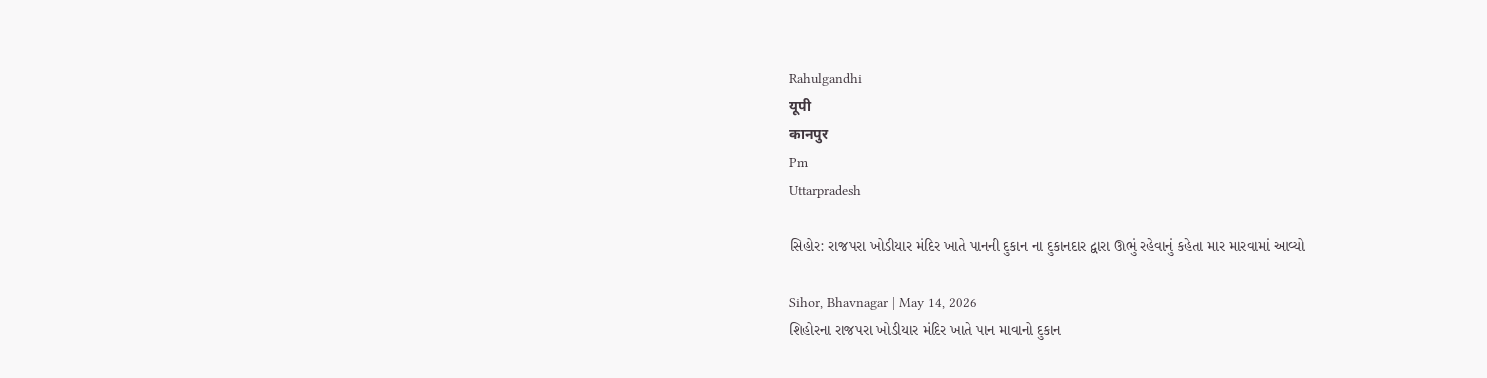Rahulgandhi
यूपी
कानपुर
Pm
Uttarpradesh

સિહોર: રાજપરા ખોડીયાર મંદિર ખાતે પાનની દુકાન ના દુકાનદાર દ્વારા ઊભું રહેવાનું કહેતા માર મારવામાં આવ્યો

Sihor, Bhavnagar | May 14, 2026
શિહોરના રાજપરા ખોડીયાર મંદિર ખાતે પાન માવાનો દુકાન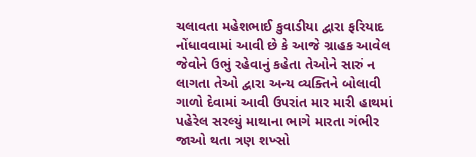ચલાવતા મહેશભાઈ કુવાડીયા દ્વારા ફરિયાદ નોંધાવવામાં આવી છે કે આજે ગ્રાહક આવેલ જેવોને ઉભું રહેવાનું કહેતા તેઓને સારું ન લાગતા તેઓ દ્વારા અન્ય વ્યક્તિને બોલાવી ગાળો દેવામાં આવી ઉપરાંત માર મારી હાથમાં પહેરેલ સરલ્યું માથાના ભાગે મારતા ગંભીર જાઓ થતા ત્રણ શખ્સો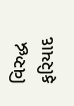વિરુદ્ધ ફરિયાદ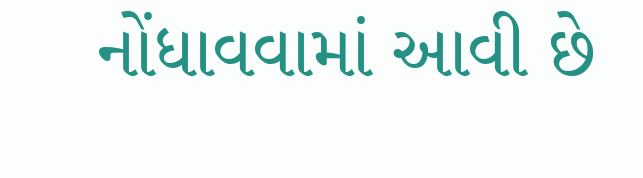નોંધાવવામાં આવી છે